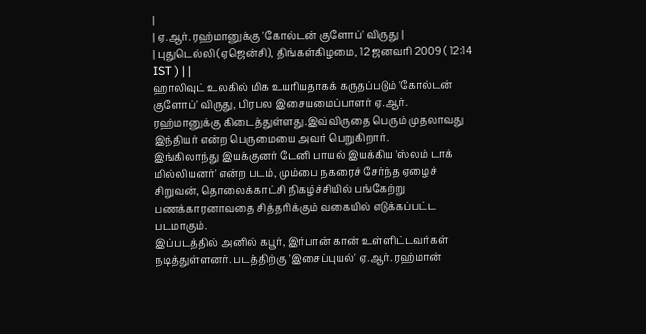|
| ஏ.ஆர். ரஹ்மானுக்கு 'கோல்டன் குளோப்' விருது |
| புதுடெல்லி (ஏஜென்சி), திங்கள்கிழமை, 12 ஜனவரி 2009 ( 12:14 IST ) | |
ஹாலிவுட் உலகில் மிக உயரியதாகக் கருதப்படும் 'கோல்டன் குளோப்' விருது, பிரபல இசையமைப்பாளர் ஏ.ஆர். ரஹ்மானுக்கு கிடைத்துள்ளது.இவ்விருதை பெரும் முதலாவது இந்தியர் என்ற பெருமையை அவர் பெறுகிறார்.
இங்கிலாந்து இயக்குனர் டேனி பாயல் இயக்கிய 'ஸ்லம் டாக் மில்லியனர்' என்ற படம், மும்பை நகரைச் சேர்ந்த ஏழைச் சிறுவன், தொலைக்காட்சி நிகழ்ச்சியில் பங்கேற்று பணக்காரனாவதை சித்தரிக்கும் வகையில் எடுக்கப்பட்ட படமாகும்.
இப்படத்தில் அனில் கபூர், இர்பான் கான் உள்ளிட்டவர்கள் நடித்துள்ளனர். படத்திற்கு 'இசைப்புயல்' ஏ.ஆர். ரஹ்மான்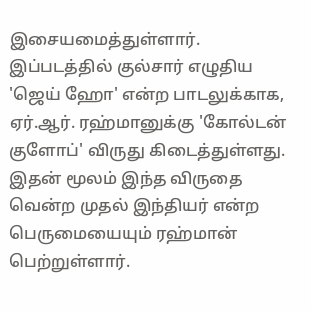இசையமைத்துள்ளார். இப்படத்தில் குல்சார் எழுதிய 'ஜெய் ஹோ' என்ற பாடலுக்காக, ஏர்.ஆர். ரஹ்மானுக்கு 'கோல்டன் குளோப்' விருது கிடைத்துள்ளது.
இதன் மூலம் இந்த விருதை வென்ற முதல் இந்தியர் என்ற பெருமையையும் ரஹ்மான் பெற்றுள்ளார்.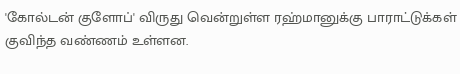'கோல்டன் குளோப்' விருது வென்றுள்ள ரஹ்மானுக்கு பாராட்டுக்கள் குவிந்த வண்ணம் உள்ளன.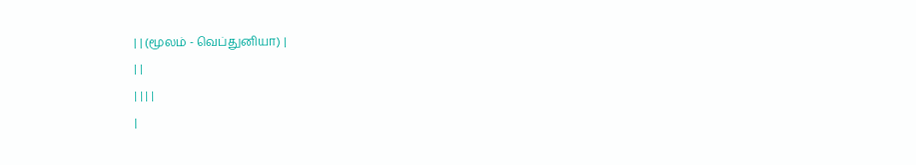| | (மூலம் - வெப்துனியா) |
| |
| | | |
|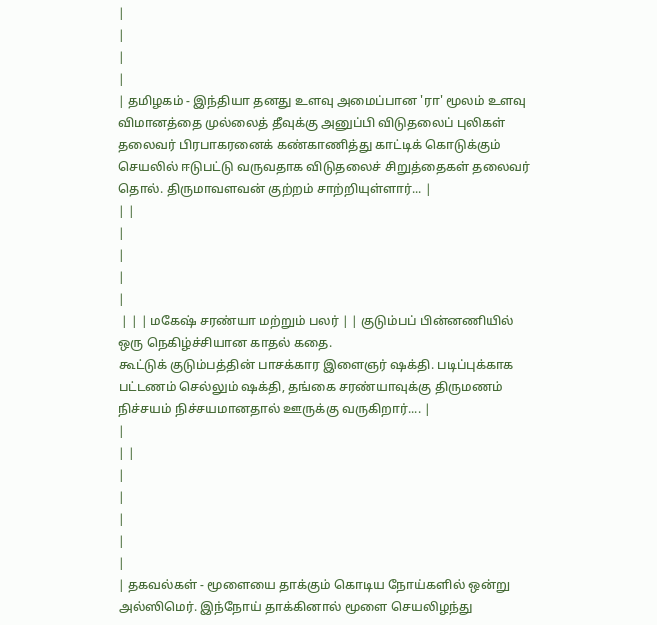|
|
|
|
| தமிழகம் - இந்தியா தனது உளவு அமைப்பான 'ரா' மூலம் உளவு விமானத்தை முல்லைத் தீவுக்கு அனுப்பி விடுதலைப் புலிகள் தலைவர் பிரபாகரனைக் கண்காணித்து காட்டிக் கொடுக்கும் செயலில் ஈடுபட்டு வருவதாக விடுதலைச் சிறுத்தைகள் தலைவர் தொல். திருமாவளவன் குற்றம் சாற்றியுள்ளார்... |
| |
|
|
|
|
 | | | மகேஷ் சரண்யா மற்றும் பலர் | | குடும்பப் பின்னணியில் ஒரு நெகிழ்ச்சியான காதல் கதை.
கூட்டுக் குடும்பத்தின் பாசக்கார இளைஞர் ஷக்தி. படிப்புக்காக பட்டணம் செல்லும் ஷக்தி, தங்கை சரண்யாவுக்கு திருமணம் நிச்சயம் நிச்சயமானதால் ஊருக்கு வருகிறார்.... |
|
| |
|
|
|
|
|
| தகவல்கள் - மூளையை தாக்கும் கொடிய நோய்களில் ஒன்று அல்ஸிமெர். இந்நோய் தாக்கினால் மூளை செயலிழந்து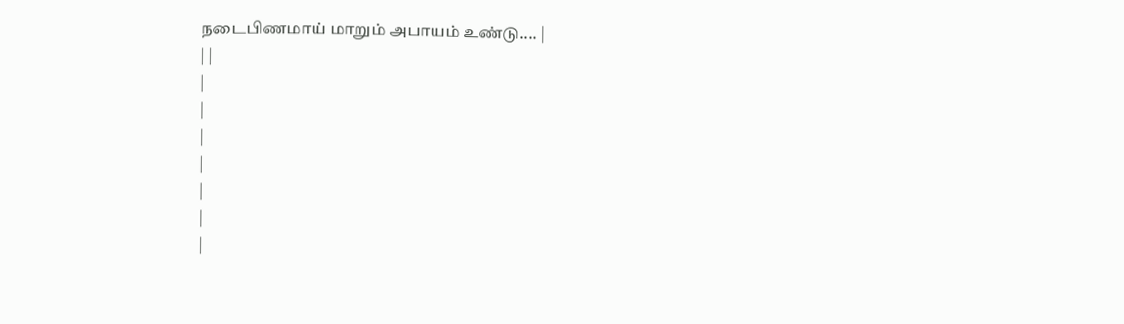நடைபிணமாய் மாறும் அபாயம் உண்டு.... |
| |
|
|
|
|
|
|
|